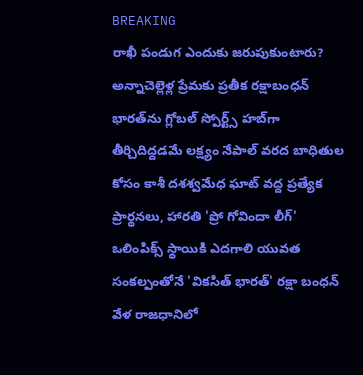BREAKING
రాఖీ పండుగ ఎందుకు జరుపుకుంటారు? అన్నాచెల్లెళ్ల ప్రేమకు ప్రతీక రక్షాబంధన్ భారత్‌ను గ్లోబల్ స్పోర్ట్స్ హబ్‌గా తీర్చిదిద్దడమే లక్ష్యం నేపాల్ వరద బాధితుల కోసం కాశీ దశశ్వమేధ ఘాట్ వద్ద ప్రత్యేక ప్రార్థనలు, హారతి 'ప్రో గోవిందా లీగ్' ఒలింపిక్స్ స్థాయికి ఎదగాలి యువత సంకల్పంతోనే 'వికసిత్ భారత్' రక్షా బంధన్ వేళ రాజధానిలో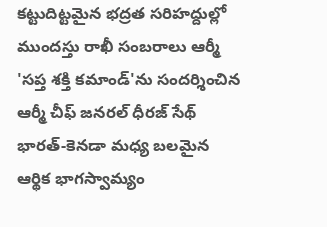కట్టుదిట్టమైన భద్రత సరిహద్దుల్లో ముందస్తు రాఖీ సంబరాలు ఆర్మీ 'సప్త శక్తి కమాండ్'ను సందర్శించిన ఆర్మీ చీఫ్ జనరల్ ధీరజ్ సేథ్ భారత్-కెనడా మధ్య బలమైన ఆర్థిక భాగస్వామ్యం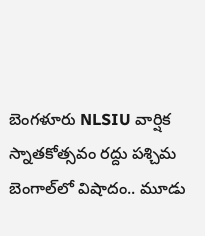బెంగళూరు NLSIU వార్షిక స్నాతకోత్సవం రద్దు పశ్చిమ బెంగాల్‌లో విషాదం.. మూడు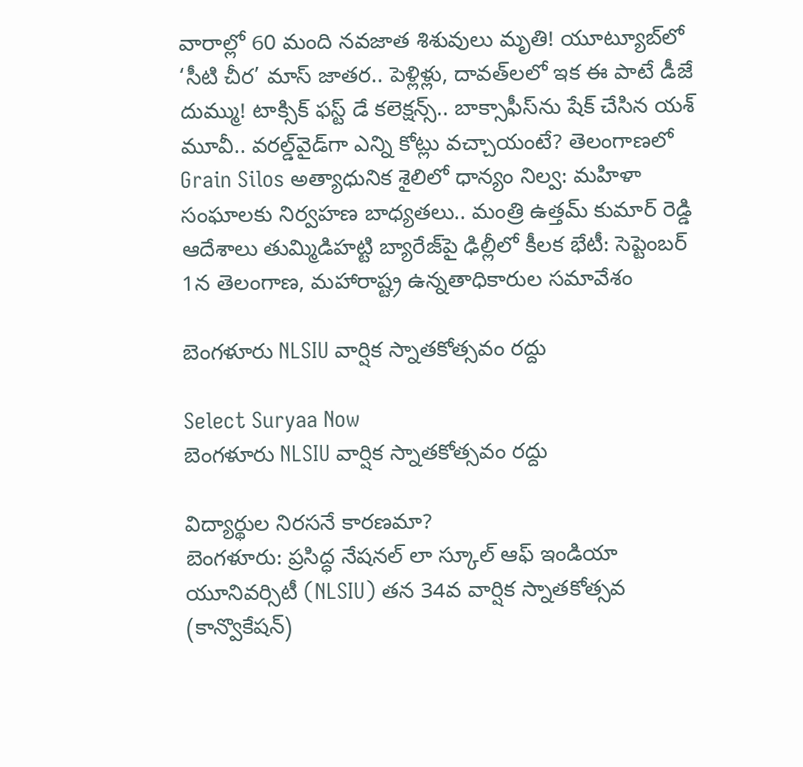వారాల్లో 60 మంది నవజాత శిశువులు మృతి! యూట్యూబ్‌లో ‘సీటి చీర’ మాస్ జాతర.. పెళ్లిళ్లు, దావత్‌లలో ఇక ఈ పాటే డీజే దుమ్ము! టాక్సిక్‌ ఫస్ట్ డే కలెక్షన్స్.. బాక్సాఫీస్‌ను షేక్ చేసిన యశ్ మూవీ.. వరల్డ్‌వైడ్‌గా ఎన్ని కోట్లు వచ్చాయంటే? తెలంగాణలో Grain Silos అత్యాధునిక శైలిలో ధాన్యం నిల్వ: మహిళా సంఘాలకు నిర్వహణ బాధ్యతలు.. మంత్రి ఉత్తమ్ కుమార్ రెడ్డి ఆదేశాలు తుమ్మిడిహట్టి బ్యారేజ్‌పై ఢిల్లీలో కీలక భేటీ: సెప్టెంబర్ 1న తెలంగాణ, మహారాష్ట్ర ఉన్నతాధికారుల సమావేశం

బెంగళూరు NLSIU వార్షిక స్నాతకోత్సవం రద్దు

Select Suryaa Now
బెంగళూరు NLSIU వార్షిక స్నాతకోత్సవం రద్దు

విద్యార్థుల నిరసనే కారణమా?
బెంగళూరు: ప్రసిద్ధ నేషనల్ లా స్కూల్ ఆఫ్ ఇండియా యూనివర్సిటీ (NLSIU) తన 34వ వార్షిక స్నాతకోత్సవ (కాన్వొకేషన్)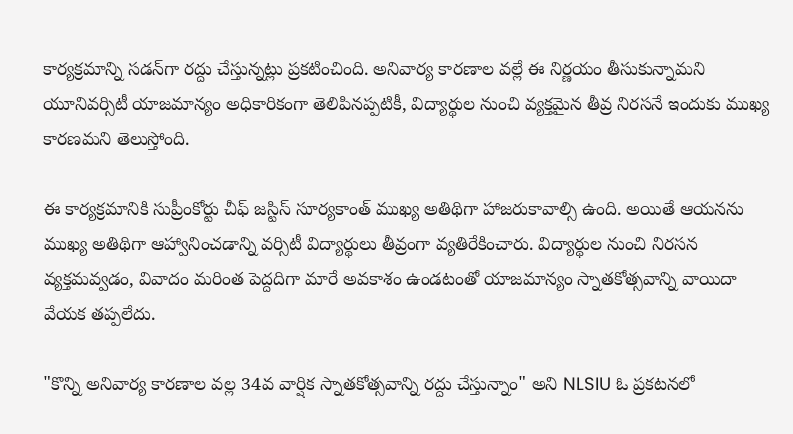కార్యక్రమాన్ని సడన్‌గా రద్దు చేస్తున్నట్లు ప్రకటించింది. అనివార్య కారణాల వల్లే ఈ నిర్ణయం తీసుకున్నామని యూనివర్సిటీ యాజమాన్యం అధికారికంగా తెలిపినప్పటికీ, విద్యార్థుల నుంచి వ్యక్తమైన తీవ్ర నిరసనే ఇందుకు ముఖ్య కారణమని తెలుస్తోంది.

ఈ కార్యక్రమానికి సుప్రీంకోర్టు చీఫ్ జస్టిస్ సూర్యకాంత్ ముఖ్య అతిథిగా హాజరుకావాల్సి ఉంది. అయితే ఆయనను ముఖ్య అతిథిగా ఆహ్వానించడాన్ని వర్సిటీ విద్యార్థులు తీవ్రంగా వ్యతిరేకించారు. విద్యార్థుల నుంచి నిరసన వ్యక్తమవ్వడం, వివాదం మరింత పెద్దదిగా మారే అవకాశం ఉండటంతో యాజమాన్యం స్నాతకోత్సవాన్ని వాయిదా వేయక తప్పలేదు.

"కొన్ని అనివార్య కారణాల వల్ల 34వ వార్షిక స్నాతకోత్సవాన్ని రద్దు చేస్తున్నాం" అని NLSIU ఓ ప్రకటనలో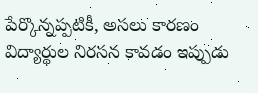పేర్కొన్నప్పటికీ, అసలు కారణం విద్యార్థుల నిరసన కావడం ఇప్పుడు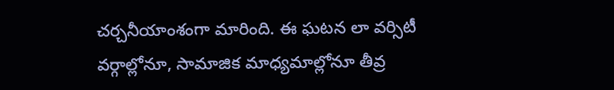చర్చనీయాంశంగా మారింది. ఈ ఘటన లా వర్సిటీ వర్గాల్లోనూ, సామాజిక మాధ్యమాల్లోనూ తీవ్ర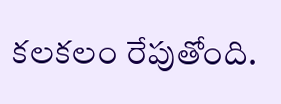కలకలం రేపుతోంది.